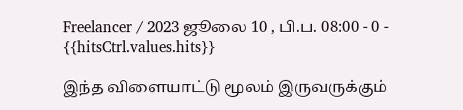Freelancer / 2023 ஜூலை 10 , பி.ப. 08:00 - 0 - {{hitsCtrl.values.hits}}

இந்த விளையாட்டு மூலம் இருவருக்கும்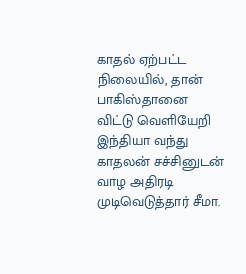காதல் ஏற்பட்ட நிலையில், தான் பாகிஸ்தானை விட்டு வெளியேறி இந்தியா வந்து காதலன் சச்சினுடன் வாழ அதிரடி முடிவெடுத்தார் சீமா.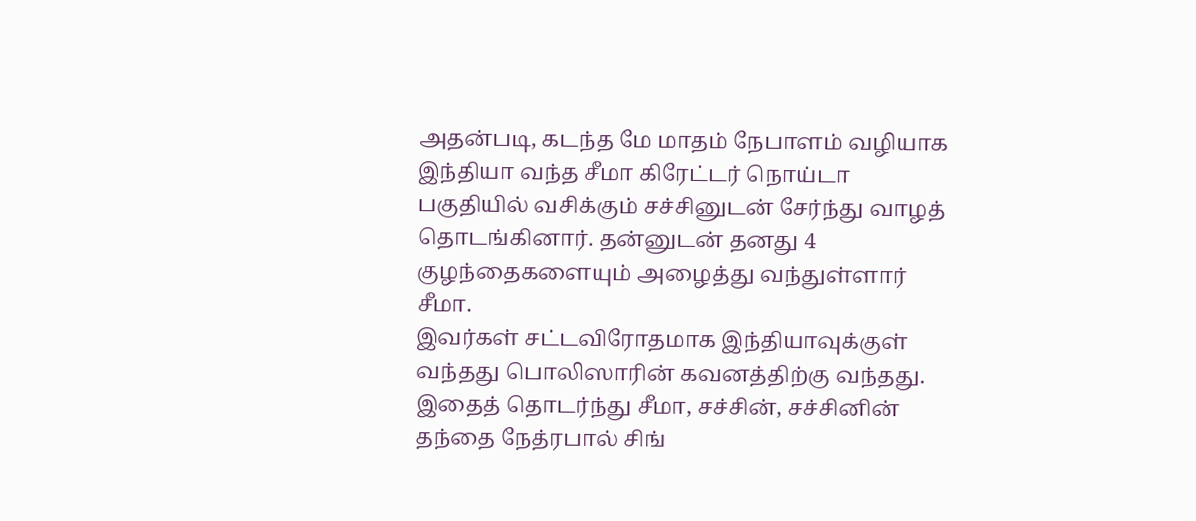அதன்படி, கடந்த மே மாதம் நேபாளம் வழியாக இந்தியா வந்த சீமா கிரேட்டர் நொய்டா பகுதியில் வசிக்கும் சச்சினுடன் சேர்ந்து வாழத் தொடங்கினார். தன்னுடன் தனது 4 குழந்தைகளையும் அழைத்து வந்துள்ளார் சீமா.
இவர்கள் சட்டவிரோதமாக இந்தியாவுக்குள் வந்தது பொலிஸாரின் கவனத்திற்கு வந்தது. இதைத் தொடர்ந்து சீமா, சச்சின், சச்சினின் தந்தை நேத்ரபால் சிங்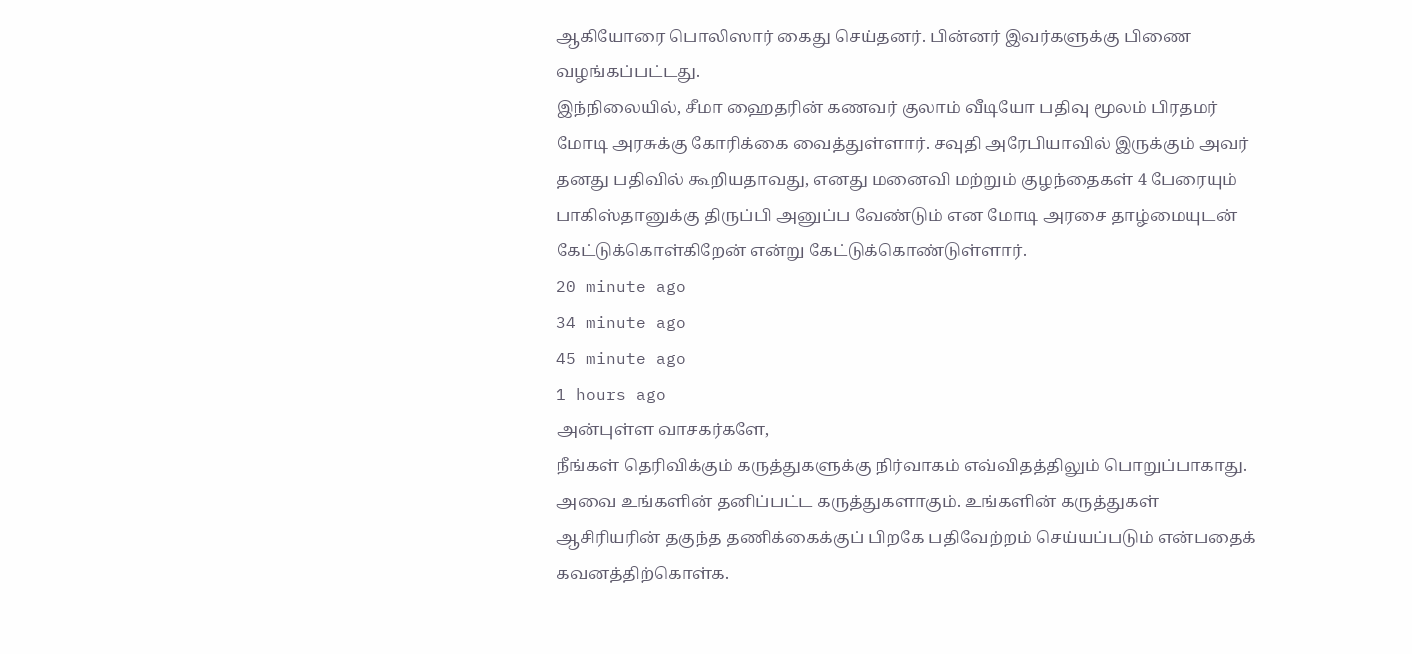ஆகியோரை பொலிஸார் கைது செய்தனர். பின்னர் இவர்களுக்கு பிணை வழங்கப்பட்டது.
இந்நிலையில், சீமா ஹைதரின் கணவர் குலாம் வீடியோ பதிவு மூலம் பிரதமர் மோடி அரசுக்கு கோரிக்கை வைத்துள்ளார். சவுதி அரேபியாவில் இருக்கும் அவர் தனது பதிவில் கூறியதாவது, எனது மனைவி மற்றும் குழந்தைகள் 4 பேரையும் பாகிஸ்தானுக்கு திருப்பி அனுப்ப வேண்டும் என மோடி அரசை தாழ்மையுடன் கேட்டுக்கொள்கிறேன் என்று கேட்டுக்கொண்டுள்ளார்.
20 minute ago
34 minute ago
45 minute ago
1 hours ago
அன்புள்ள வாசகர்களே,
நீங்கள் தெரிவிக்கும் கருத்துகளுக்கு நிர்வாகம் எவ்விதத்திலும் பொறுப்பாகாது. அவை உங்களின் தனிப்பட்ட கருத்துகளாகும். உங்களின் கருத்துகள் ஆசிரியரின் தகுந்த தணிக்கைக்குப் பிறகே பதிவேற்றம் செய்யப்படும் என்பதைக் கவனத்திற்கொள்க.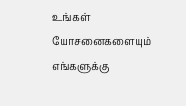உங்கள் யோசனைகளையும் எங்களுக்கு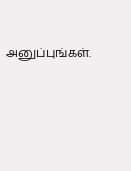அனுப்புங்கள்.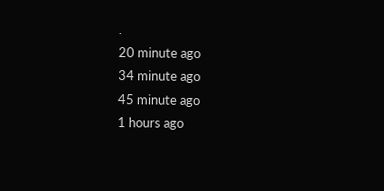.
20 minute ago
34 minute ago
45 minute ago
1 hours ago